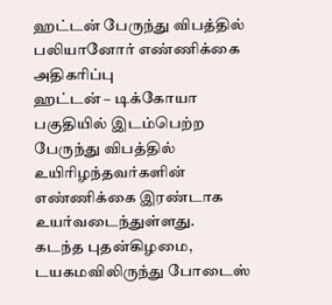ஹட்டன் பேருந்து விபத்தில் பலியானோர் எண்ணிக்கை அதிகரிப்பு
ஹட்டன் – டிக்கோயா பகுதியில் இடம்பெற்ற பேருந்து விபத்தில் உயிரிழந்தவர்களின் எண்ணிக்கை இரண்டாக உயர்வடைந்துள்ளது.
கடந்த புதன்கிழமை, டயகமவிலிருந்து போடைஸ்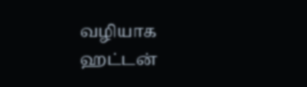வழியாக ஹட்டன்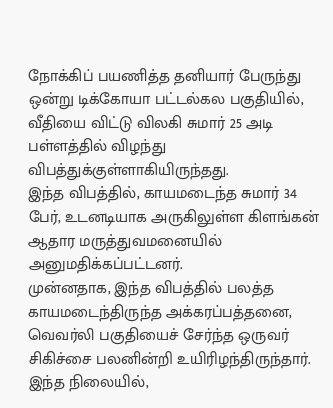நோக்கிப் பயணித்த தனியார் பேருந்து ஒன்று டிக்கோயா பட்டல்கல பகுதியில், வீதியை விட்டு விலகி சுமார் 25 அடி பள்ளத்தில் விழந்து விபத்துக்குள்ளாகியிருந்தது.
இந்த விபத்தில், காயமடைந்த சுமார் 34 பேர், உடனடியாக அருகிலுள்ள கிளங்கன் ஆதார மருத்துவமனையில் அனுமதிக்கப்பட்டனர்.
முன்னதாக, இந்த விபத்தில் பலத்த காயமடைந்திருந்த அக்கரப்பத்தனை, வெவர்லி பகுதியைச் சேர்ந்த ஒருவர் சிகிச்சை பலனின்றி உயிரிழந்திருந்தார்.
இந்த நிலையில்,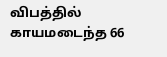விபத்தில் காயமடைந்த 66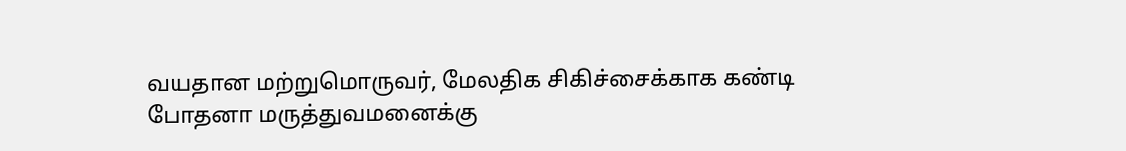வயதான மற்றுமொருவர், மேலதிக சிகிச்சைக்காக கண்டி போதனா மருத்துவமனைக்கு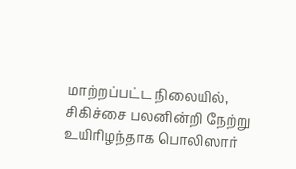மாற்றப்பட்ட நிலையில், சிகிச்சை பலனின்றி நேற்று உயிரிழந்தாக பொலிஸார்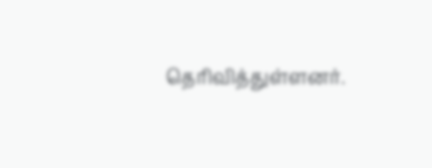தெரிவித்துள்ளனர்.